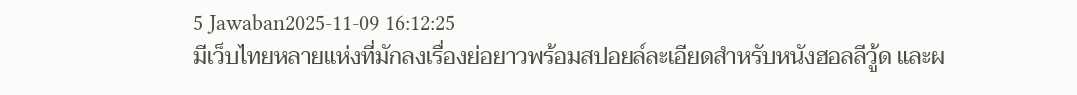5 Jawaban2025-11-09 16:12:25
มีเว็บไทยหลายแห่งที่มักลงเรื่องย่อยาวพร้อมสปอยล์ละเอียดสำหรับหนังฮอลลีวู้ด และผ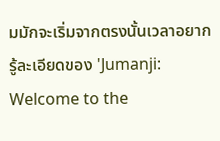มมักจะเริ่มจากตรงนั้นเวลาอยากรู้ละเอียดของ 'Jumanji: Welcome to the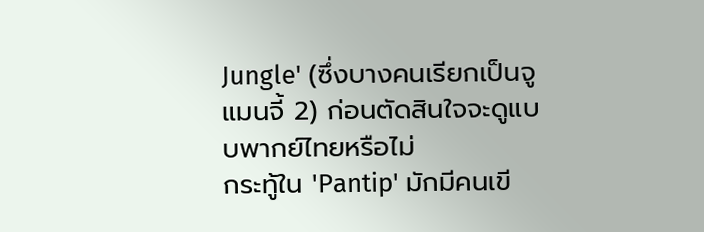Jungle' (ซึ่งบางคนเรียกเป็นจูแมนจี้ 2) ก่อนตัดสินใจจะดูแบบพากย์ไทยหรือไม่
กระทู้ใน 'Pantip' มักมีคนเขี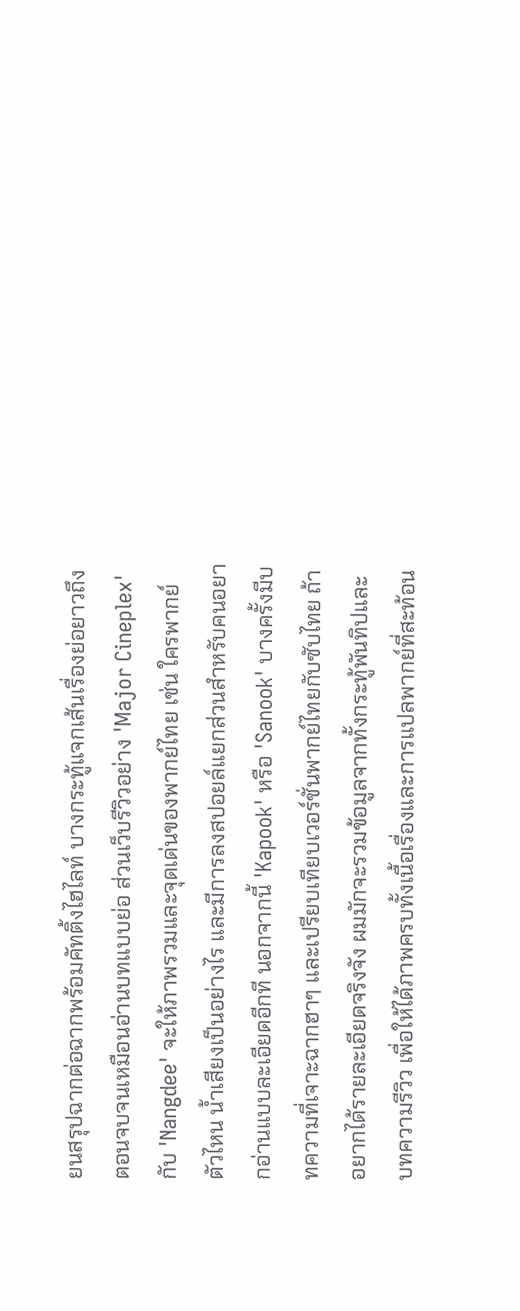ยนสรุปฉากต่อฉากพร้อมคัทติ้งไฮไลท์ บางกระทู้แจกเส้นเรื่องย่อยาวถึงตอนจบจนเหมือนอ่านบทแบบย่อ ส่วนเว็บรีวิวอย่าง 'Major Cineplex' กับ 'Nangdee' จะให้ภาพรวมและจุดเด่นของพากย์ไทย เช่น ใครพากย์ตัวไหน น้ำเสียงเป็นอย่างไร และมีการลงสปอยล์แยกส่วนสำหรับคนอยากอ่านแบบละเอียดอีกที นอกจากนี้ 'Kapook' หรือ 'Sanook' บางครั้งมีบทความที่เจาะฉากฮาๆ และเปรียบเทียบเวอร์ชั่นพากย์ไทยกับซับไทย ถ้าอยากได้รายละเอียดจริงจัง ผมมักจะรวมข้อมูลจากทั้งกระทู้พันทิปและบทความรีวิว เพื่อให้ได้ภาพครบทั้งเนื้อเรื่องและการแปลพากย์ที่สะท้อน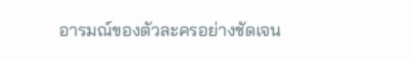อารมณ์ของตัวละครอย่างชัดเจน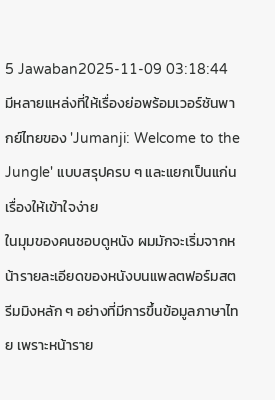5 Jawaban2025-11-09 03:18:44
มีหลายแหล่งที่ให้เรื่องย่อพร้อมเวอร์ชันพากย์ไทยของ 'Jumanji: Welcome to the Jungle' แบบสรุปครบ ๆ และแยกเป็นแก่นเรื่องให้เข้าใจง่าย
ในมุมของคนชอบดูหนัง ผมมักจะเริ่มจากหน้ารายละเอียดของหนังบนแพลตฟอร์มสตรีมมิงหลัก ๆ อย่างที่มีการขึ้นข้อมูลภาษาไทย เพราะหน้าราย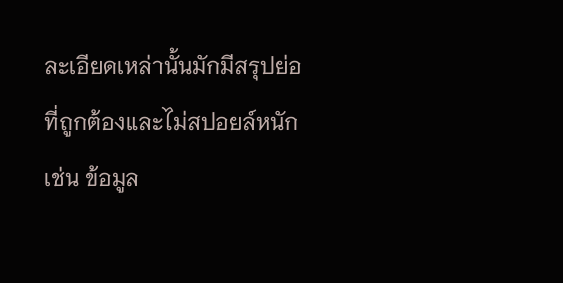ละเอียดเหล่านั้นมักมีสรุปย่อที่ถูกต้องและไม่สปอยล์หนัก เช่น ข้อมูล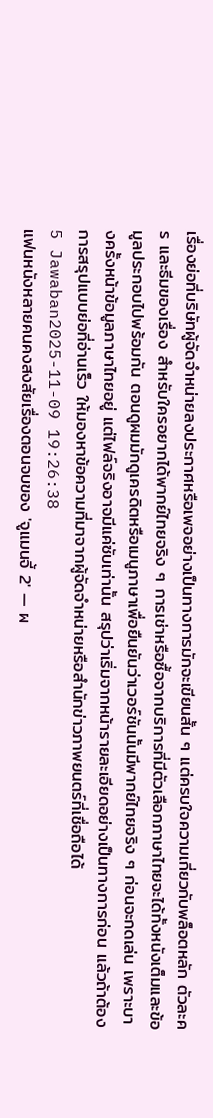เรื่องย่อที่บริษัทผู้จัดจำหน่ายลงประกาศหรือเพจอย่างเป็นทางการมักจะเขียนสั้น ๆ แต่ครบใจความเกี่ยวกับพล็อตหลัก ตัวละคร และธีมของเรื่อง สำหรับใครอยากได้พากย์ไทยจริง ๆ การเช่าหรือซื้อจากบริการที่มีตัวเลือกภาษาไทยจะได้ทั้งหนังเต็มและข้อมูลประกอบไปพร้อมกัน ตอนดูผมมักดูเครดิตหรือเมนูภาษาเพื่อยืนยันว่าเวอร์ชันนั้นมีพากย์ไทยจริง ๆ ก่อนจะกดเล่น เพราะบางครั้งหน้าข้อมูลภาษาไทยอยู่ แต่ไฟล์จริงอาจมีแค่ซับเท่านั้น สรุปว่าเริ่มจากหน้ารายละเอียดอย่างเป็นทางการก่อน แล้วถ้าต้องการสรุปแบบย่อที่อ่านเร็ว ให้มองหาข้อความที่มาจากผู้จัดจำหน่ายหรือสำนักข่าวภาพยนตร์ที่เชื่อถือได้
5 Jawaban2025-11-09 19:26:38
แฟนหนังหลายคนคงสงสัยเรื่องตอนจบของ 'จูแมนจี้ 2' — ผ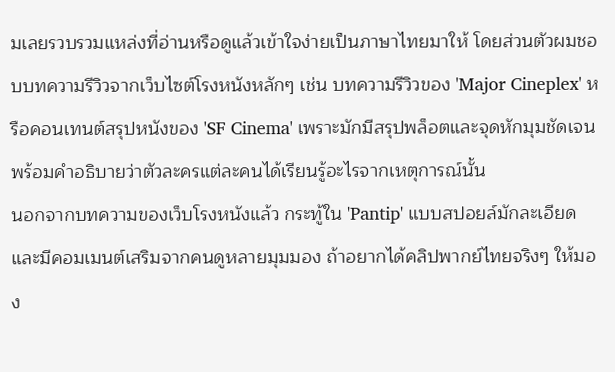มเลยรวบรวมแหล่งที่อ่านหรือดูแล้วเข้าใจง่ายเป็นภาษาไทยมาให้ โดยส่วนตัวผมชอบบทความรีวิวจากเว็บไซต์โรงหนังหลักๆ เช่น บทความรีวิวของ 'Major Cineplex' หรือคอนเทนต์สรุปหนังของ 'SF Cinema' เพราะมักมีสรุปพล็อตและจุดหักมุมชัดเจน พร้อมคำอธิบายว่าตัวละครแต่ละคนได้เรียนรู้อะไรจากเหตุการณ์นั้น
นอกจากบทความของเว็บโรงหนังแล้ว กระทู้ใน 'Pantip' แบบสปอยล์มักละเอียดและมีคอมเมนต์เสริมจากคนดูหลายมุมมอง ถ้าอยากได้คลิปพากย์ไทยจริงๆ ให้มอง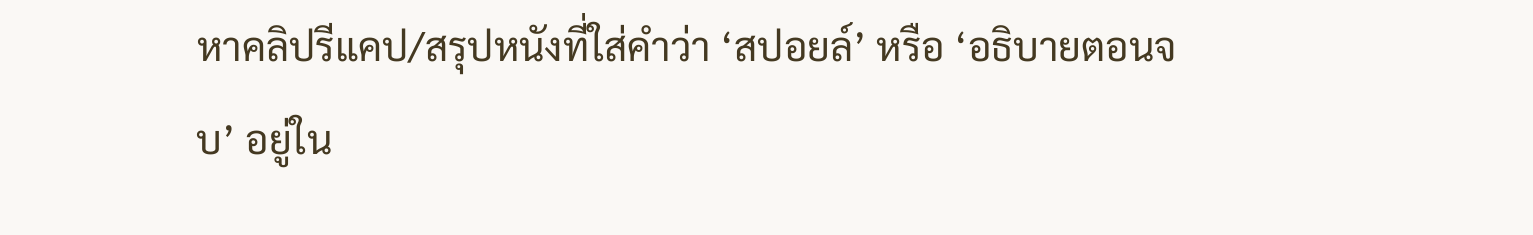หาคลิปรีแคป/สรุปหนังที่ใส่คำว่า ‘สปอยล์’ หรือ ‘อธิบายตอนจบ’ อยู่ใน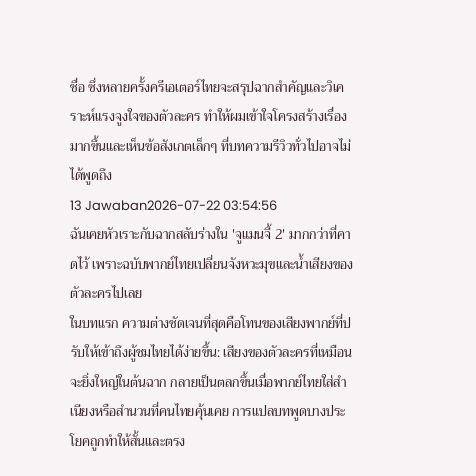ชื่อ ซึ่งหลายครั้งครีเอเตอร์ไทยจะสรุปฉากสำคัญและวิเคราะห์แรงจูงใจของตัวละคร ทำให้ผมเข้าใจโครงสร้างเรื่องมากขึ้นและเห็นข้อสังเกตเล็กๆ ที่บทความรีวิวทั่วไปอาจไม่ได้พูดถึง
13 Jawaban2026-07-22 03:54:56
ฉันเคยหัวเราะกับฉากสลับร่างใน 'จูแมนจี้ 2' มากกว่าที่คาดไว้ เพราะฉบับพากย์ไทยเปลี่ยนจังหวะมุขและน้ำเสียงของตัวละครไปเลย
ในบทแรก ความต่างชัดเจนที่สุดคือโทนของเสียงพากย์ที่ปรับให้เข้าถึงผู้ชมไทยได้ง่ายขึ้น: เสียงของตัวละครที่เหมือนจะยิ่งใหญ่ในต้นฉาก กลายเป็นตลกขึ้นเมื่อพากย์ไทยใส่สำเนียงหรือสำนวนที่คนไทยคุ้นเคย การแปลบทพูดบางประโยคถูกทำให้สั้นและตรง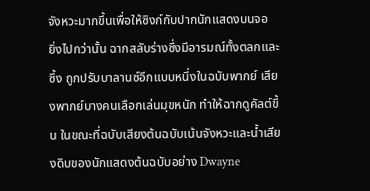จังหวะมากขึ้นเพื่อให้ซิงก์กับปากนักแสดงบนจอ
ยิ่งไปกว่านั้น ฉากสลับร่างซึ่งมีอารมณ์ทั้งตลกและซึ้ง ถูกปรับบาลานซ์อีกแบบหนึ่งในฉบับพากย์ เสียงพากย์บางคนเลือกเล่นมุขหนัก ทำให้ฉากดูคัลต์ขึ้น ในขณะที่ฉบับเสียงต้นฉบับเน้นจังหวะและน้ำเสียงดิบของนักแสดงต้นฉบับอย่าง Dwayne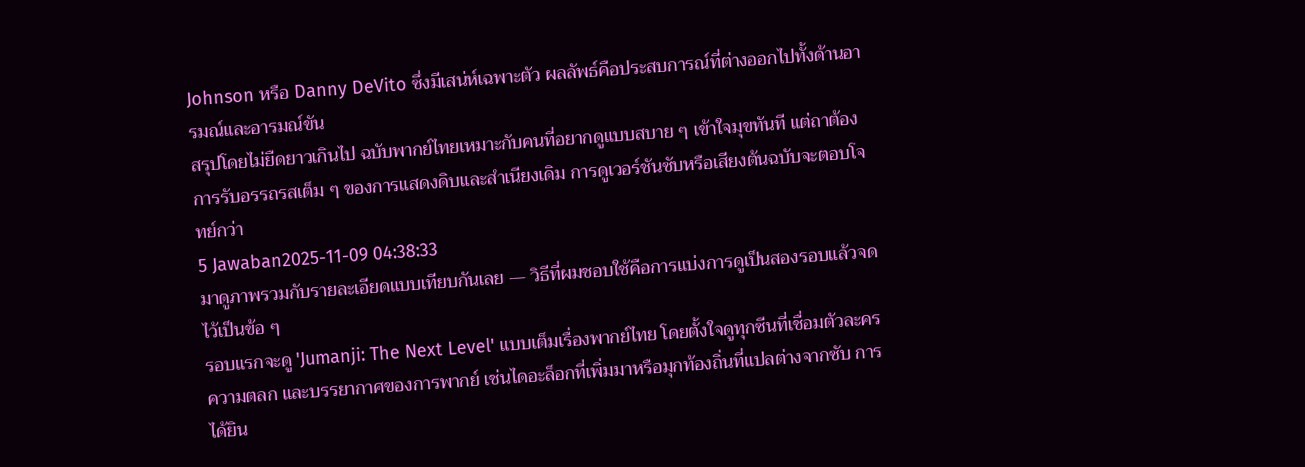Johnson หรือ Danny DeVito ซึ่งมีเสน่ห์เฉพาะตัว ผลลัพธ์คือประสบการณ์ที่ต่างออกไปทั้งด้านอารมณ์และอารมณ์ขัน
สรุปโดยไม่ยืดยาวเกินไป ฉบับพากย์ไทยเหมาะกับคนที่อยากดูแบบสบาย ๆ เข้าใจมุขทันที แต่ถาต้องการรับอรรถรสเต็ม ๆ ของการแสดงดิบและสำเนียงเดิม การดูเวอร์ชันซับหรือเสียงต้นฉบับจะตอบโจทย์กว่า
5 Jawaban2025-11-09 04:38:33
มาดูภาพรวมกับรายละเอียดแบบเทียบกันเลย — วิธีที่ผมชอบใช้คือการแบ่งการดูเป็นสองรอบแล้วจดไว้เป็นข้อ ๆ
รอบแรกจะดู 'Jumanji: The Next Level' แบบเต็มเรื่องพากย์ไทย โดยตั้งใจดูทุกซีนที่เชื่อมตัวละคร ความตลก และบรรยากาศของการพากย์ เช่นไดอะล็อกที่เพิ่มมาหรือมุกท้องถิ่นที่แปลต่างจากซับ การได้ยิน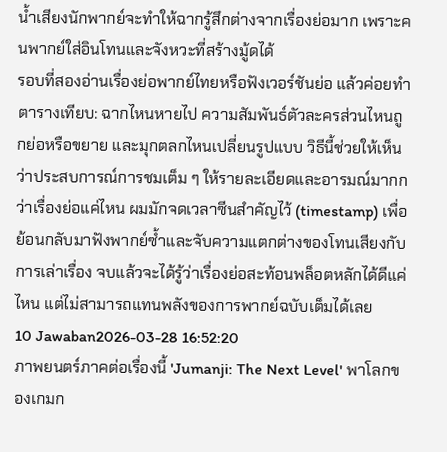น้ำเสียงนักพากย์จะทำให้ฉากรู้สึกต่างจากเรื่องย่อมาก เพราะคนพากย์ใส่อินโทนและจังหวะที่สร้างมู้ดได้
รอบที่สองอ่านเรื่องย่อพากย์ไทยหรือฟังเวอร์ชันย่อ แล้วค่อยทำตารางเทียบ: ฉากไหนหายไป ความสัมพันธ์ตัวละครส่วนไหนถูกย่อหรือขยาย และมุกตลกไหนเปลี่ยนรูปแบบ วิธีนี้ช่วยให้เห็นว่าประสบการณ์การชมเต็ม ๆ ให้รายละเอียดและอารมณ์มากกว่าเรื่องย่อแค่ไหน ผมมักจดเวลาซีนสำคัญไว้ (timestamp) เพื่อย้อนกลับมาฟังพากย์ซ้ำและจับความแตกต่างของโทนเสียงกับการเล่าเรื่อง จบแล้วจะได้รู้ว่าเรื่องย่อสะท้อนพล็อตหลักได้ดีแค่ไหน แต่ไม่สามารถแทนพลังของการพากย์ฉบับเต็มได้เลย
10 Jawaban2026-03-28 16:52:20
ภาพยนตร์ภาคต่อเรื่องนี้ 'Jumanji: The Next Level' พาโลกของเกมก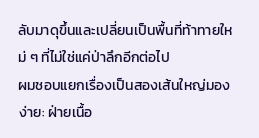ลับมาดุขึ้นและเปลี่ยนเป็นพื้นที่ท้าทายใหม่ ๆ ที่ไม่ใช่แค่ป่าลึกอีกต่อไป
ผมชอบแยกเรื่องเป็นสองเส้นใหญ่มองง่าย: ฝ่ายเนื้อ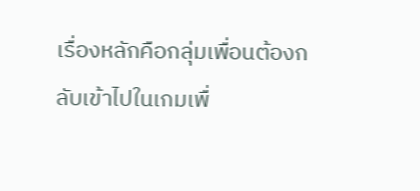เรื่องหลักคือกลุ่มเพื่อนต้องกลับเข้าไปในเกมเพื่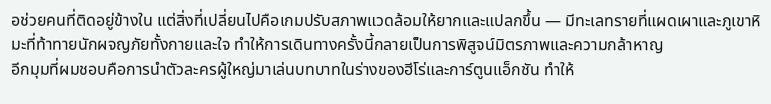อช่วยคนที่ติดอยู่ข้างใน แต่สิ่งที่เปลี่ยนไปคือเกมปรับสภาพแวดล้อมให้ยากและแปลกขึ้น — มีทะเลทรายที่แผดเผาและภูเขาหิมะที่ท้าทายนักผจญภัยทั้งกายและใจ ทำให้การเดินทางครั้งนี้กลายเป็นการพิสูจน์มิตรภาพและความกล้าหาญ
อีกมุมที่ผมชอบคือการนำตัวละครผู้ใหญ่มาเล่นบทบาทในร่างของฮีโร่และการ์ตูนแอ็กชัน ทำให้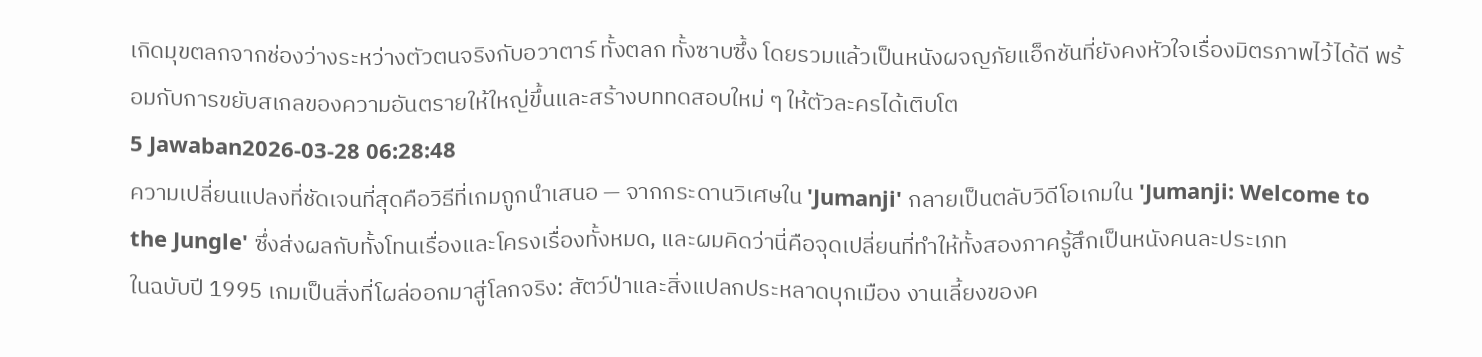เกิดมุขตลกจากช่องว่างระหว่างตัวตนจริงกับอวาตาร์ ทั้งตลก ทั้งซาบซึ้ง โดยรวมแล้วเป็นหนังผจญภัยแอ็กชันที่ยังคงหัวใจเรื่องมิตรภาพไว้ได้ดี พร้อมกับการขยับสเกลของความอันตรายให้ใหญ่ขึ้นและสร้างบททดสอบใหม่ ๆ ให้ตัวละครได้เติบโต
5 Jawaban2026-03-28 06:28:48
ความเปลี่ยนแปลงที่ชัดเจนที่สุดคือวิธีที่เกมถูกนำเสนอ — จากกระดานวิเศษใน 'Jumanji' กลายเป็นตลับวิดีโอเกมใน 'Jumanji: Welcome to the Jungle' ซึ่งส่งผลกับทั้งโทนเรื่องและโครงเรื่องทั้งหมด, และผมคิดว่านี่คือจุดเปลี่ยนที่ทำให้ทั้งสองภาครู้สึกเป็นหนังคนละประเภท
ในฉบับปี 1995 เกมเป็นสิ่งที่โผล่ออกมาสู่โลกจริง: สัตว์ป่าและสิ่งแปลกประหลาดบุกเมือง งานเลี้ยงของค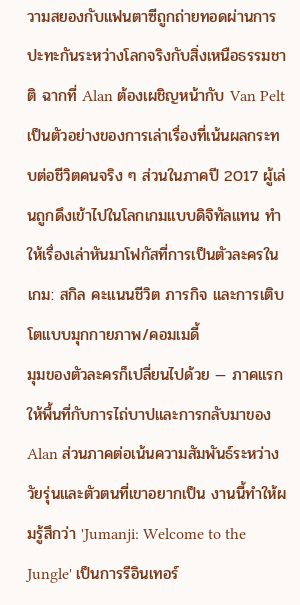วามสยองกับแฟนตาซีถูกถ่ายทอดผ่านการปะทะกันระหว่างโลกจริงกับสิ่งเหนือธรรมชาติ ฉากที่ Alan ต้องเผชิญหน้ากับ Van Pelt เป็นตัวอย่างของการเล่าเรื่องที่เน้นผลกระทบต่อชีวิตคนจริง ๆ ส่วนในภาคปี 2017 ผู้เล่นถูกดึงเข้าไปในโลกเกมแบบดิจิทัลแทน ทำให้เรื่องเล่าหันมาโฟกัสที่การเป็นตัวละครในเกม: สกิล คะแนนชีวิต ภารกิจ และการเติบโตแบบมุกกายภาพ/คอมเมดี้
มุมของตัวละครก็เปลี่ยนไปด้วย — ภาคแรกให้พื้นที่กับการไถ่บาปและการกลับมาของ Alan ส่วนภาคต่อเน้นความสัมพันธ์ระหว่างวัยรุ่นและตัวตนที่เขาอยากเป็น งานนี้ทำให้ผมรู้สึกว่า 'Jumanji: Welcome to the Jungle' เป็นการรีอินเทอร์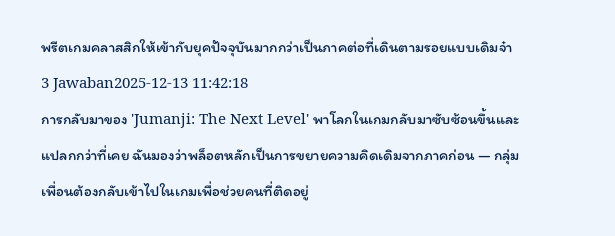พรีตเกมคลาสสิกให้เข้ากับยุคปัจจุบันมากกว่าเป็นภาคต่อที่เดินตามรอยแบบเดิมจ๋า
3 Jawaban2025-12-13 11:42:18
การกลับมาของ 'Jumanji: The Next Level' พาโลกในเกมกลับมาซับซ้อนขึ้นและแปลกกว่าที่เคย ฉันมองว่าพล็อตหลักเป็นการขยายความคิดเดิมจากภาคก่อน — กลุ่มเพื่อนต้องกลับเข้าไปในเกมเพื่อช่วยคนที่ติดอยู่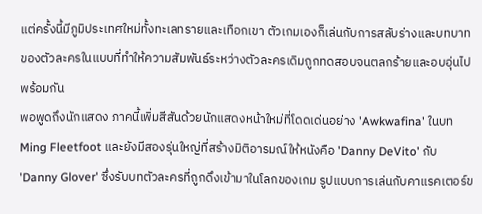แต่ครั้งนี้มีภูมิประเทศใหม่ทั้งทะเลทรายและเทือกเขา ตัวเกมเองก็เล่นกับการสลับร่างและบทบาทของตัวละครในแบบที่ทำให้ความสัมพันธ์ระหว่างตัวละครเดิมถูกทดสอบจนตลกร้ายและอบอุ่นไปพร้อมกัน
พอพูดถึงนักแสดง ภาคนี้เพิ่มสีสันด้วยนักแสดงหน้าใหม่ที่โดดเด่นอย่าง 'Awkwafina' ในบท Ming Fleetfoot และยังมีสองรุ่นใหญ่ที่สร้างมิติอารมณ์ให้หนังคือ 'Danny DeVito' กับ 'Danny Glover' ซึ่งรับบทตัวละครที่ถูกดึงเข้ามาในโลกของเกม รูปแบบการเล่นกับคาแรคเตอร์ข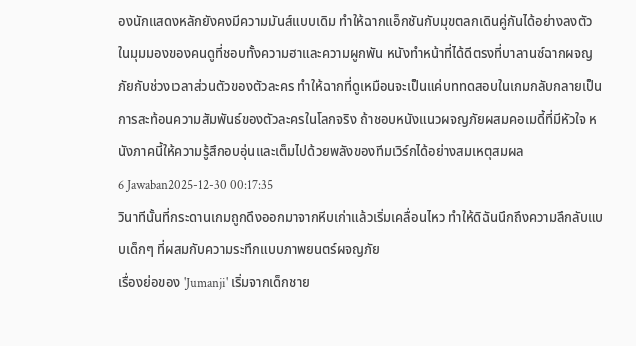องนักแสดงหลักยังคงมีความมันส์แบบเดิม ทำให้ฉากแอ็กชันกับมุขตลกเดินคู่กันได้อย่างลงตัว
ในมุมมองของคนดูที่ชอบทั้งความฮาและความผูกพัน หนังทำหน้าที่ได้ดีตรงที่บาลานซ์ฉากผจญภัยกับช่วงเวลาส่วนตัวของตัวละคร ทำให้ฉากที่ดูเหมือนจะเป็นแค่บททดสอบในเกมกลับกลายเป็นการสะท้อนความสัมพันธ์ของตัวละครในโลกจริง ถ้าชอบหนังแนวผจญภัยผสมคอเมดี้ที่มีหัวใจ หนังภาคนี้ให้ความรู้สึกอบอุ่นและเต็มไปด้วยพลังของทีมเวิร์กได้อย่างสมเหตุสมผล
6 Jawaban2025-12-30 00:17:35
วินาทีนั้นที่กระดานเกมถูกดึงออกมาจากหีบเก่าแล้วเริ่มเคลื่อนไหว ทำให้ดิฉันนึกถึงความลึกลับแบบเด็กๆ ที่ผสมกับความระทึกแบบภาพยนตร์ผจญภัย
เรื่องย่อของ 'Jumanji' เริ่มจากเด็กชาย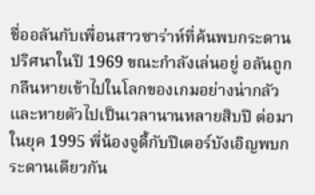ชื่ออลันกับเพื่อนสาวซาร่าห์ที่ค้นพบกระดานปริศนาในปี 1969 ขณะกำลังเล่นอยู่ อลันถูกกลืนหายเข้าไปในโลกของเกมอย่างน่ากลัว และหายตัวไปเป็นเวลานานหลายสิบปี ต่อมาในยุค 1995 พี่น้องจูดี้กับปีเตอร์บังเอิญพบกระดานเดียวกัน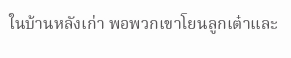ในบ้านหลังเก่า พอพวกเขาโยนลูกเต๋าและ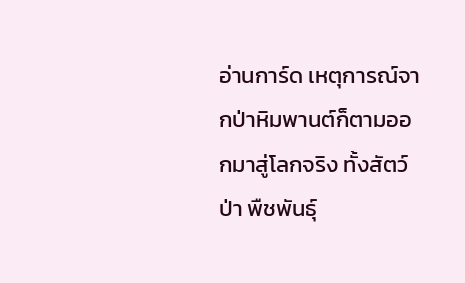อ่านการ์ด เหตุการณ์จากป่าหิมพานต์ก็ตามออกมาสู่โลกจริง ทั้งสัตว์ป่า พืชพันธุ์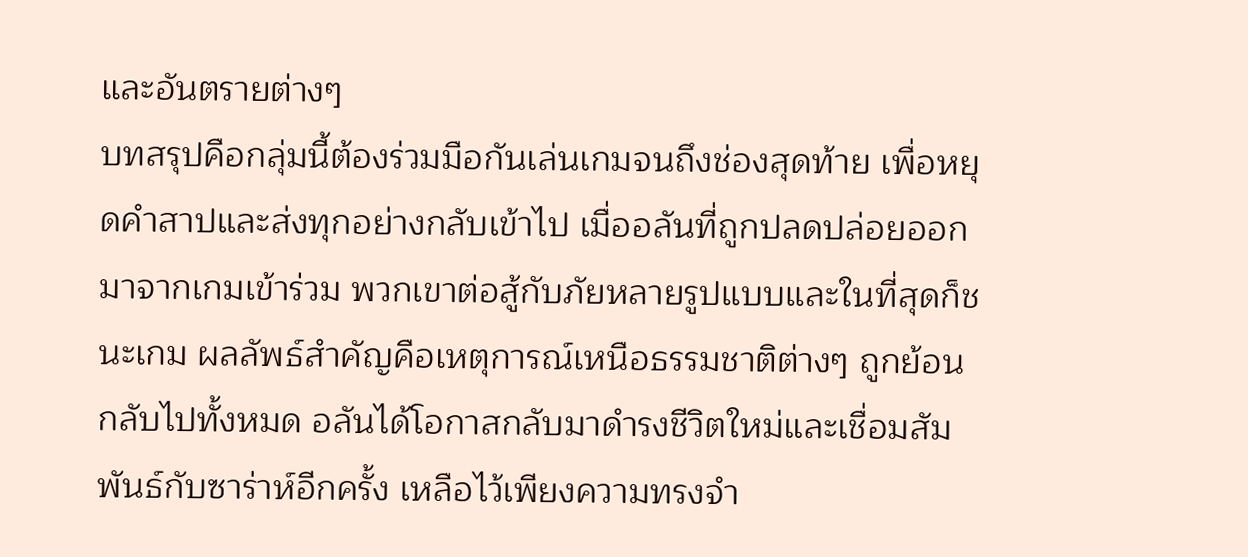และอันตรายต่างๆ
บทสรุปคือกลุ่มนี้ต้องร่วมมือกันเล่นเกมจนถึงช่องสุดท้าย เพื่อหยุดคำสาปและส่งทุกอย่างกลับเข้าไป เมื่ออลันที่ถูกปลดปล่อยออกมาจากเกมเข้าร่วม พวกเขาต่อสู้กับภัยหลายรูปแบบและในที่สุดก็ชนะเกม ผลลัพธ์สำคัญคือเหตุการณ์เหนือธรรมชาติต่างๆ ถูกย้อนกลับไปทั้งหมด อลันได้โอกาสกลับมาดำรงชีวิตใหม่และเชื่อมสัมพันธ์กับซาร่าห์อีกครั้ง เหลือไว้เพียงความทรงจำ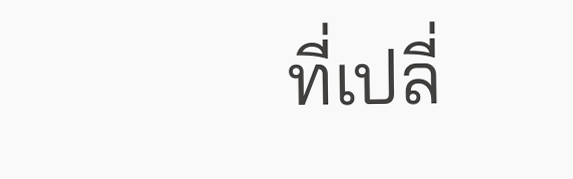ที่เปลี่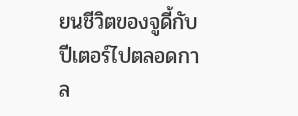ยนชีวิตของจูดี้กับปีเตอร์ไปตลอดกาล